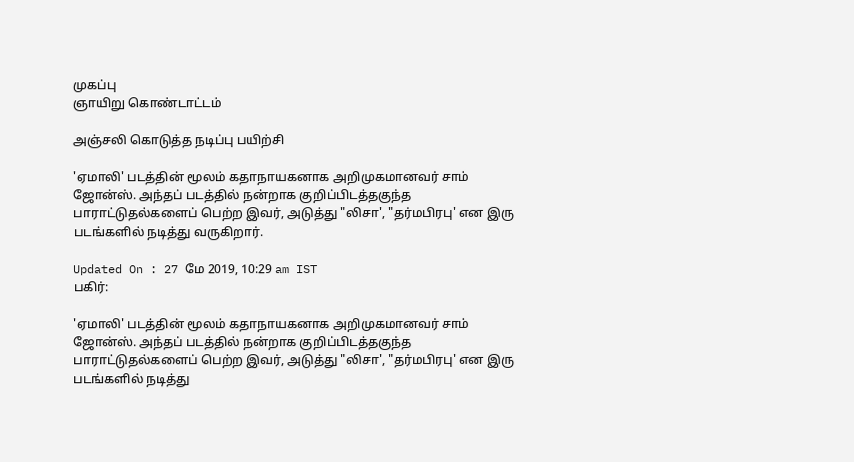முகப்பு
ஞாயிறு கொண்டாட்டம்

அஞ்சலி கொடுத்த நடிப்பு பயிற்சி

'ஏமாலி' படத்தின் மூலம் கதாநாயகனாக அறிமுகமானவர் சாம் ஜோன்ஸ். அந்தப் படத்தில் நன்றாக குறிப்பிடத்தகுந்த பாராட்டுதல்களைப் பெற்ற இவர், அடுத்து "லிசா', "தர்மபிரபு' என இரு படங்களில் நடித்து வருகிறார்.

Updated On : 27 மே 2019, 10:29 am IST
பகிர்:

'ஏமாலி' படத்தின் மூலம் கதாநாயகனாக அறிமுகமானவர் சாம் ஜோன்ஸ். அந்தப் படத்தில் நன்றாக குறிப்பிடத்தகுந்த பாராட்டுதல்களைப் பெற்ற இவர், அடுத்து "லிசா', "தர்மபிரபு' என இரு படங்களில் நடித்து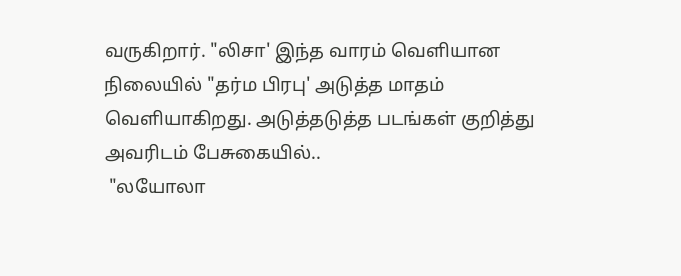வருகிறார். "லிசா' இந்த வாரம் வெளியான நிலையில் "தர்ம பிரபு' அடுத்த மாதம் வெளியாகிறது. அடுத்தடுத்த படங்கள் குறித்து அவரிடம் பேசுகையில்..
 "லயோலா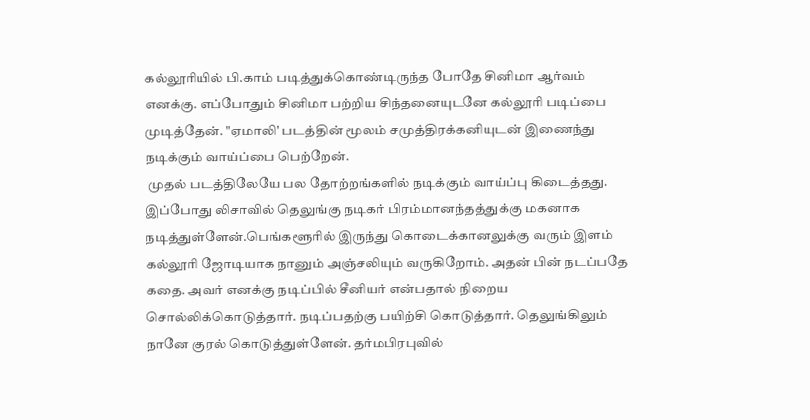கல்லூரியில் பி.காம் படித்துக்கொண்டிருந்த போதே சினிமா ஆர்வம் எனக்கு. எப்போதும் சினிமா பற்றிய சிந்தனையுடனே கல்லூரி படிப்பை முடித்தேன். "ஏமாலி' படத்தின் மூலம் சமுத்திரக்கனியுடன் இணைந்து நடிக்கும் வாய்ப்பை பெற்றேன்.
 முதல் படத்திலேயே பல தோற்றங்களில் நடிக்கும் வாய்ப்பு கிடைத்தது. இப்போது லிசாவில் தெலுங்கு நடிகர் பிரம்மானந்தத்துக்கு மகனாக நடித்துள்ளேன்.பெங்களூரில் இருந்து கொடைக்கானலுக்கு வரும் இளம் கல்லூரி ஜோடியாக நானும் அஞ்சலியும் வருகிறோம். அதன் பின் நடப்பதே கதை. அவர் எனக்கு நடிப்பில் சீனியர் என்பதால் நிறைய சொல்லிக்கொடுத்தார். நடிப்பதற்கு பயிற்சி கொடுத்தார். தெலுங்கிலும் நானே குரல் கொடுத்துள்ளேன். தர்மபிரபுவில்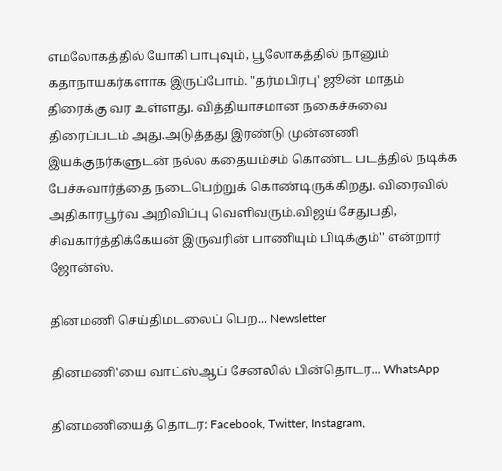எமலோகத்தில் யோகி பாபுவும், பூலோகத்தில் நானும் கதாநாயகர்களாக இருப்போம். "தர்மபிரபு' ஜூன் மாதம் திரைக்கு வர உள்ளது. வித்தியாசமான நகைச்சுவை திரைப்படம் அது.அடுத்தது இரண்டு முன்னணி இயக்குநர்களுடன் நல்ல கதையம்சம் கொண்ட படத்தில் நடிக்க பேச்சுவார்த்தை நடைபெற்றுக் கொண்டிருக்கிறது. விரைவில் அதிகாரபூர்வ அறிவிப்பு வெளிவரும்.விஜய் சேதுபதி, சிவகார்த்திக்கேயன் இருவரின் பாணியும் பிடிக்கும்'' என்றார் ஜோன்ஸ்.

தினமணி செய்திமடலைப் பெற... Newsletter

தினமணி'யை வாட்ஸ்ஆப் சேனலில் பின்தொடர... WhatsApp

தினமணியைத் தொடர: Facebook, Twitter, Instagram,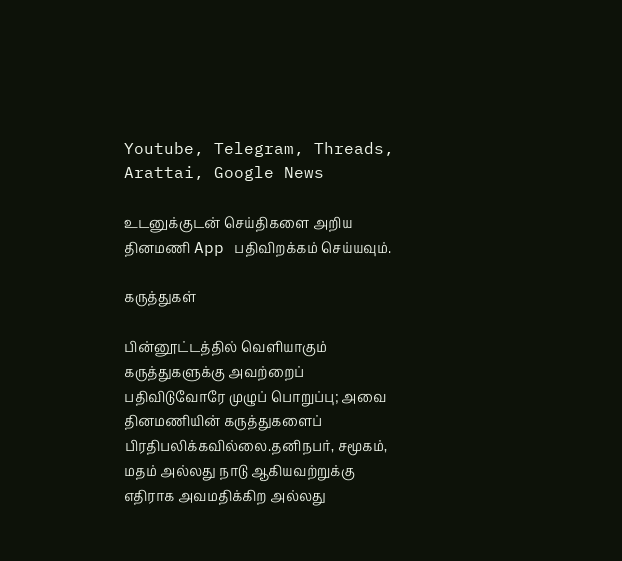Youtube, Telegram, Threads, Arattai, Google News

உடனுக்குடன் செய்திகளை அறிய தினமணி App பதிவிறக்கம் செய்யவும்.

கருத்துகள்

பின்னூட்டத்தில் வெளியாகும் கருத்துகளுக்கு அவற்றைப் பதிவிடுவோரே முழுப் பொறுப்பு; அவை தினமணியின் கருத்துகளைப் பிரதிபலிக்கவில்லை.தனிநபர், சமூகம், மதம் அல்லது நாடு ஆகியவற்றுக்கு எதிராக அவமதிக்கிற அல்லது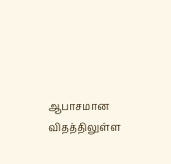ஆபாசமான விதத்திலுள்ள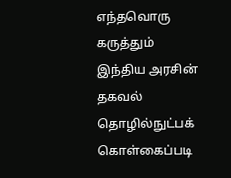எந்தவொரு கருத்தும் இந்திய அரசின் தகவல் தொழில்நுட்பக் கொள்கைப்படி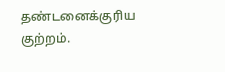தண்டனைக்குரிய குற்றம்.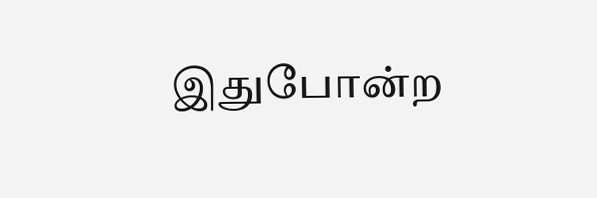இதுபோன்ற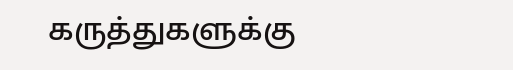கருத்துகளுக்கு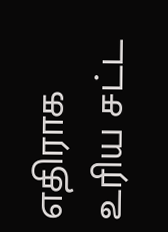எதிராக உரிய சட்ட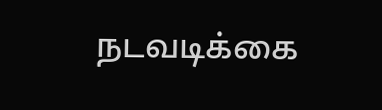நடவடிக்கை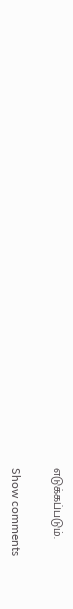எடுக்கப்படும்.

Show comments